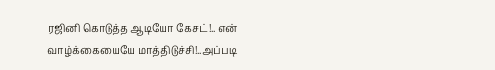ரஜினி கொடுத்த ஆடியோ கேசட்!.. என் வாழ்க்கையையே மாத்திடுச்சி!..அப்படி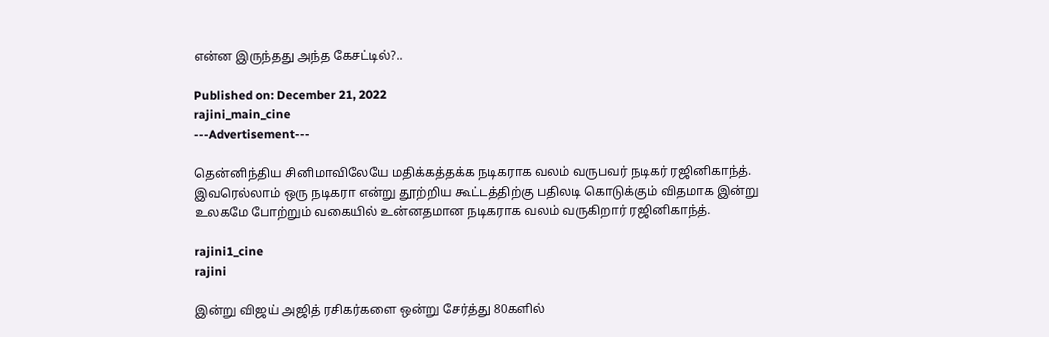என்ன இருந்தது அந்த கேசட்டில்?..

Published on: December 21, 2022
rajini_main_cine
---Advertisement---

தென்னிந்திய சினிமாவிலேயே மதிக்கத்தக்க நடிகராக வலம் வருபவர் நடிகர் ரஜினிகாந்த். இவரெல்லாம் ஒரு நடிகரா என்று தூற்றிய கூட்டத்திற்கு பதிலடி கொடுக்கும் விதமாக இன்று உலகமே போற்றும் வகையில் உன்னதமான நடிகராக வலம் வருகிறார் ரஜினிகாந்த்.

rajini1_cine
rajini

இன்று விஜய் அஜித் ரசிகர்களை ஒன்று சேர்த்து 80களில்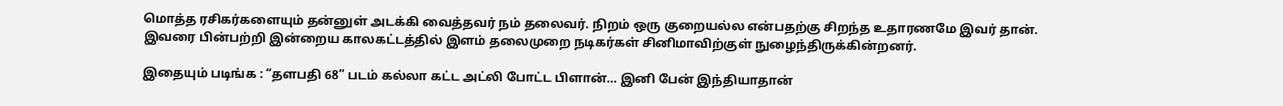மொத்த ரசிகர்களையும் தன்னுள் அடக்கி வைத்தவர் நம் தலைவர். நிறம் ஒரு குறையல்ல என்பதற்கு சிறந்த உதாரணமே இவர் தான். இவரை பின்பற்றி இன்றைய காலகட்டத்தில் இளம் தலைமுறை நடிகர்கள் சினிமாவிற்குள் நுழைந்திருக்கின்றனர்.

இதையும் படிங்க : “தளபதி 68” படம் கல்லா கட்ட அட்லி போட்ட பிளான்… இனி பேன் இந்தியாதான்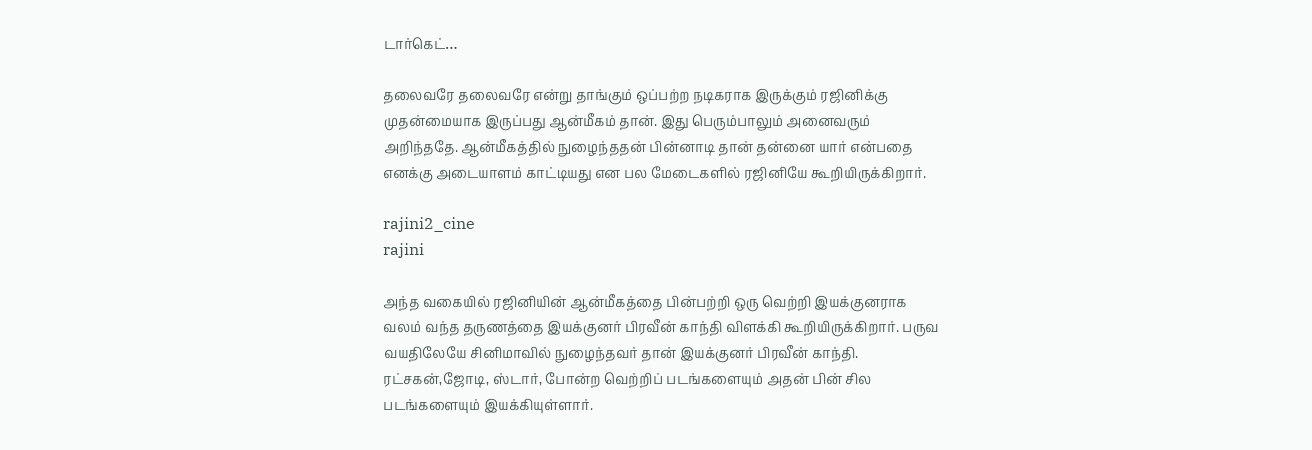டார்கெட்…

தலைவரே தலைவரே என்று தாங்கும் ஒப்பற்ற நடிகராக இருக்கும் ரஜினிக்கு முதன்மையாக இருப்பது ஆன்மீகம் தான். இது பெரும்பாலும் அனைவரும் அறிந்ததே. ஆன்மீகத்தில் நுழைந்ததன் பின்னாடி தான் தன்னை யார் என்பதை எனக்கு அடையாளம் காட்டியது என பல மேடைகளில் ரஜினியே கூறியிருக்கிறார்.

rajini2_cine
rajini

அந்த வகையில் ரஜினியின் ஆன்மீகத்தை பின்பற்றி ஒரு வெற்றி இயக்குனராக வலம் வந்த தருணத்தை இயக்குனர் பிரவீன் காந்தி விளக்கி கூறியிருக்கிறார். பருவ வயதிலேயே சினிமாவில் நுழைந்தவர் தான் இயக்குனர் பிரவீன் காந்தி. ரட்சகன்,ஜோடி, ஸ்டார், போன்ற வெற்றிப் படங்களையும் அதன் பின் சில படங்களையும் இயக்கியுள்ளார்.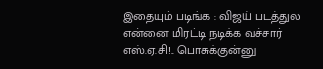இதையும் படிங்க : விஜய் படத்துல என்னை மிரட்டி நடிக்க வச்சார் எஸ்.ஏ.சி!.. பொசுக்குன்னு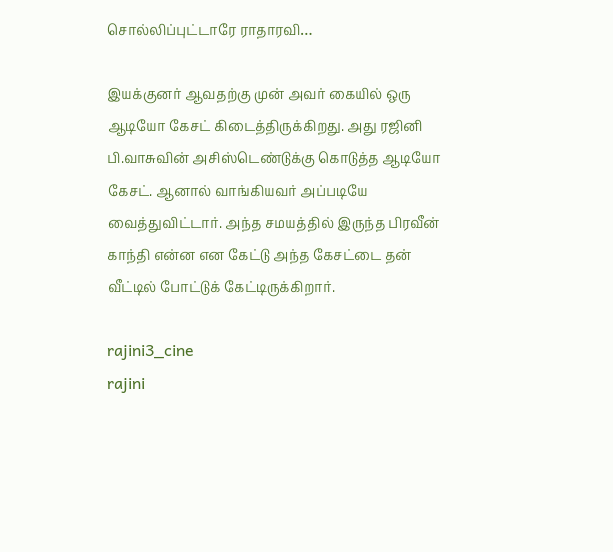சொல்லிப்புட்டாரே ராதாரவி…

இயக்குனர் ஆவதற்கு முன் அவர் கையில் ஒரு ஆடியோ கேசட் கிடைத்திருக்கிறது. அது ரஜினி பி.வாசுவின் அசிஸ்டெண்டுக்கு கொடுத்த ஆடியோ கேசட். ஆனால் வாங்கியவர் அப்படியே வைத்துவிட்டார். அந்த சமயத்தில் இருந்த பிரவீன் காந்தி என்ன என கேட்டு அந்த கேசட்டை தன் வீட்டில் போட்டுக் கேட்டிருக்கிறார்.

rajini3_cine
rajini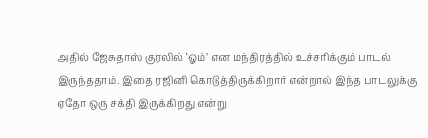அதில் ஜேசுதாஸ் குரலில் ‘ஓம்’ என மந்திரத்தில் உச்சரிக்கும் பாடல் இருந்ததாம். இதை ரஜினி கொடுத்திருக்கிறார் என்றால் இந்த பாடலுக்கு ஏதோ ஒரு சக்தி இருக்கிறது என்று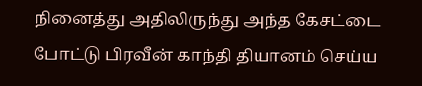நினைத்து அதிலிருந்து அந்த கேசட்டை போட்டு பிரவீன் காந்தி தியானம் செய்ய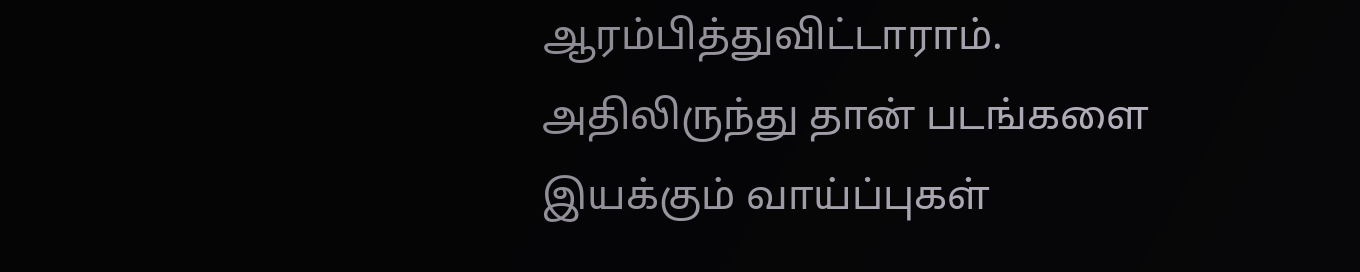ஆரம்பித்துவிட்டாராம். அதிலிருந்து தான் படங்களை இயக்கும் வாய்ப்புகள்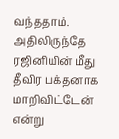வந்ததாம். அதிலிருந்தே ரஜினியின் மீது தீவிர பக்தனாக மாறிவிட்டேன் என்று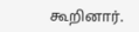கூறினார்.